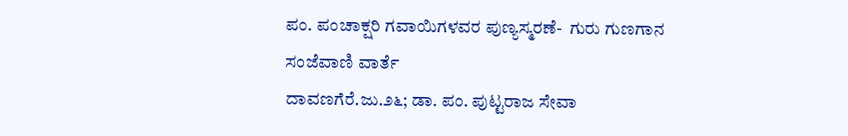ಪಂ. ಪಂಚಾಕ್ಷರಿ ಗವಾಯಿಗಳವರ ಪುಣ್ಯಸ್ಮರಣೆ-  ಗುರು ಗುಣಗಾನ
ಸಂಜೆವಾಣಿ ವಾರ್ತೆ
ದಾವಣಗೆರೆ.ಜು.೨೬; ಡಾ. ಪಂ. ಪುಟ್ಟರಾಜ ಸೇವಾ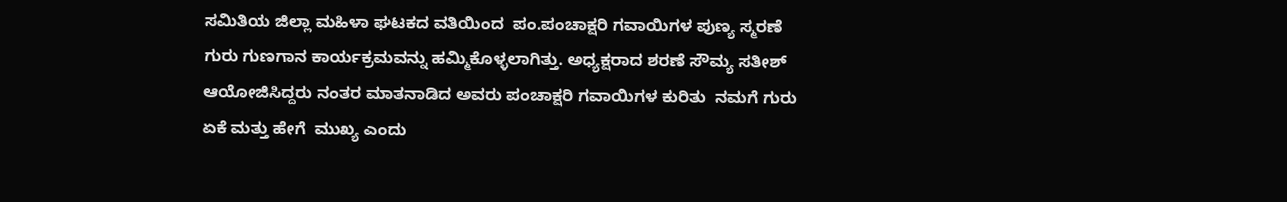ಸಮಿತಿಯ ಜಿಲ್ಲಾ ಮಹಿಳಾ ಘಟಕದ ವತಿಯಿಂದ  ಪಂ.ಪಂಚಾಕ್ಷರಿ ಗವಾಯಿಗಳ ಪುಣ್ಯ ಸ್ಮರಣೆ ಗುರು ಗುಣಗಾನ ಕಾರ್ಯಕ್ರಮವನ್ನು ಹಮ್ಮಿಕೊಳ್ಳಲಾಗಿತ್ತು. ಅಧ್ಯಕ್ಷರಾದ ಶರಣೆ ಸೌಮ್ಯ ಸತೀಶ್  ಆಯೋಜಿಸಿದ್ದರು ನಂತರ ಮಾತನಾಡಿದ ಅವರು ಪಂಚಾಕ್ಷರಿ ಗವಾಯಿಗಳ ಕುರಿತು  ನಮಗೆ ಗುರು ಏಕೆ ಮತ್ತು ಹೇಗೆ  ಮುಖ್ಯ ಎಂದು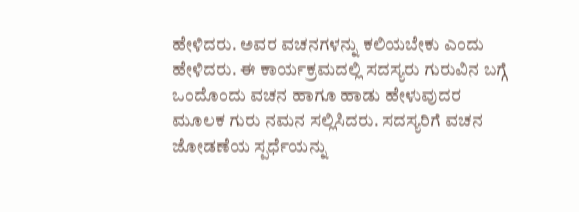ಹೇಳಿದರು. ಅವರ ವಚನಗಳನ್ನು ಕಲಿಯಬೇಕು ಎಂದು ಹೇಳಿದರು. ಈ ಕಾರ್ಯಕ್ರಮದಲ್ಲಿ ಸದಸ್ಯರು ಗುರುವಿನ ಬಗ್ಗೆ ಒಂದೊಂದು ವಚನ ಹಾಗೂ ಹಾಡು ಹೇಳುವುದರ ಮೂಲಕ ಗುರು ನಮನ ಸಲ್ಲಿಸಿದರು. ಸದಸ್ಯರಿಗೆ ವಚನ ಜೋಡಣೆಯ ಸ್ಪರ್ಧೆಯನ್ನು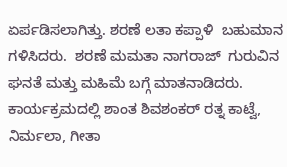ಏರ್ಪಡಿಸಲಾಗಿತ್ತು. ಶರಣೆ ಲತಾ ಕಪ್ಪಾಳಿ  ಬಹುಮಾನ ಗಳಿಸಿದರು.  ಶರಣೆ ಮಮತಾ ನಾಗರಾಜ್  ಗುರುವಿನ ಘನತೆ ಮತ್ತು ಮಹಿಮೆ ಬಗ್ಗೆ ಮಾತನಾಡಿದರು. ಕಾರ್ಯಕ್ರಮದಲ್ಲಿ ಶಾಂತ ಶಿವಶಂಕರ್ ರತ್ನ ಕಾಟ್ವೆ, ನಿರ್ಮಲಾ, ಗೀತಾ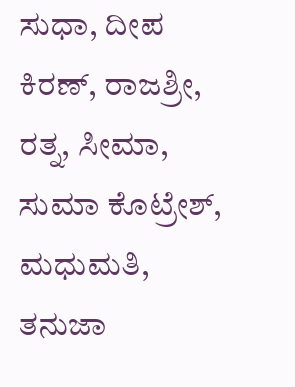ಸುಧಾ, ದೀಪ ಕಿರಣ್, ರಾಜಶ್ರೀ,  ರತ್ನ, ಸೀಮಾ, ಸುಮಾ ಕೊಟ್ರೇಶ್, ಮಧುಮತಿ, ತನುಜಾ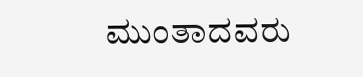ಮುಂತಾದವರು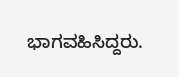ಭಾಗವಹಿಸಿದ್ದರು.